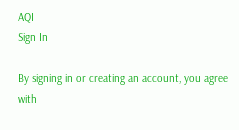AQI
Sign In

By signing in or creating an account, you agree with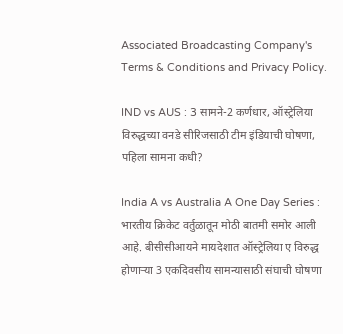Associated Broadcasting Company's Terms & Conditions and Privacy Policy.

IND vs AUS : 3 सामने-2 कर्णधार, ऑस्ट्रेलिया विरुद्धच्या वनडे सीरिजसाठी टीम इंडियाची घोषणा, पहिला सामना कधी?

India A vs Australia A One Day Series : भारतीय क्रिकेट वर्तुळातून मोठी बातमी समोर आली आहे. बीसीसीआयने मायदेशात ऑस्ट्रेलिया ए विरुद्ध होणाऱ्या 3 एकदिवसीय सामन्यासाठी संघाची घोषणा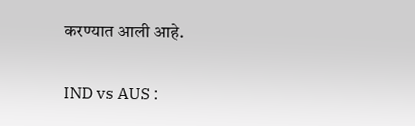करण्यात आली आहे.

IND vs AUS :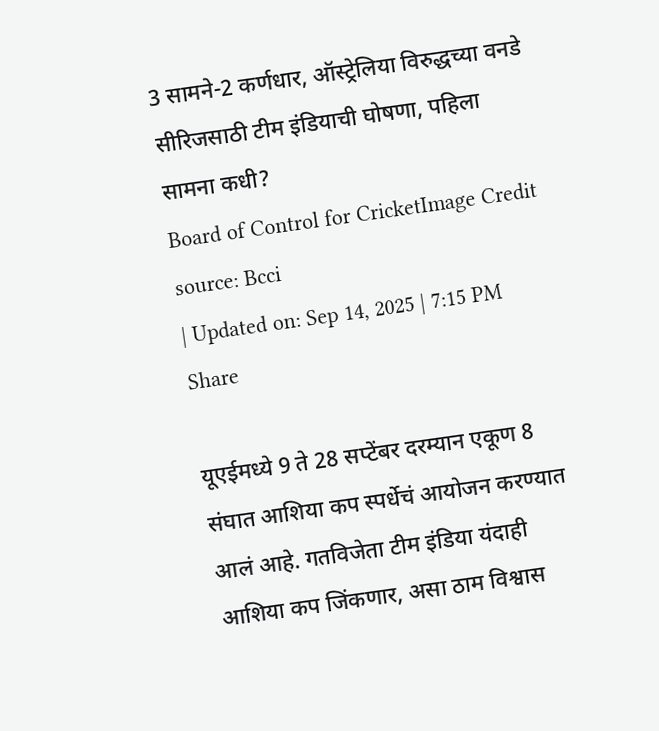3 सामने-2 कर्णधार, ऑस्ट्रेलिया विरुद्धच्या वनडे सीरिजसाठी टीम इंडियाची घोषणा, पहिला सामना कधी?
Board of Control for CricketImage Credit source: Bcci
| Updated on: Sep 14, 2025 | 7:15 PM
Share

यूएईमध्ये 9 ते 28 सप्टेंबर दरम्यान एकूण 8 संघात आशिया कप स्पर्धेचं आयोजन करण्यात आलं आहे. गतविजेता टीम इंडिया यंदाही आशिया कप जिंकणार, असा ठाम विश्वास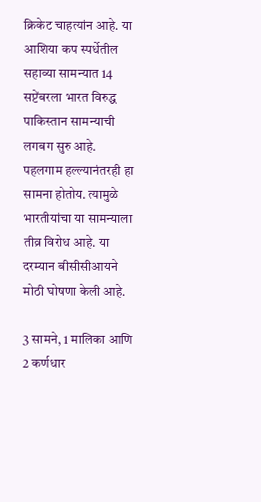क्रिकेट चाहत्यांन आहे. या आशिया कप स्पर्धेतील सहाव्या सामन्यात 14 सप्टेंबरला भारत विरुद्ध पाकिस्तान सामन्याची लगबग सुरु आहे. पहलगाम हल्ल्यानंतरही हा सामना होतोय. त्यामुळे भारतीयांचा या सामन्याला तीव्र विरोध आहे. या दरम्यान बीसीसीआयने मोठी घोषणा केली आहे.

3 सामने, 1 मालिका आणि 2 कर्णधार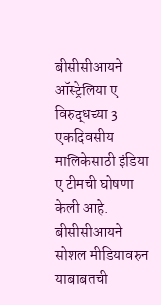बीसीसीआयने ऑस्ट्रेलिया ए विरुद्धच्या 3 एकदिवसीय मालिकेसाठी इंडिया ए टीमची घोषणा केली आहे. बीसीसीआयने सोशल मीडियावरुन याबाबतची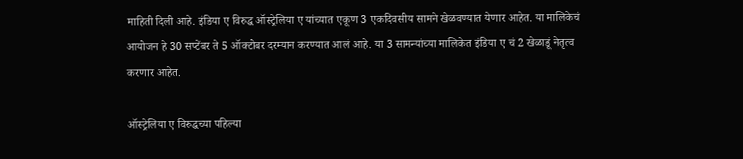माहिती दिली आहे. इंडिया ए विरुद्ध ऑस्ट्रेलिया ए यांच्यात एकूण 3 एकदिवसीय सामने खेळवण्यात येणार आहेत. या मालिकेचं आयोजन हे 30 सप्टेंबर ते 5 ऑक्टोबर दरम्यान करण्यात आलं आहे. या 3 सामन्यांच्या मालिकेत इंडिया ए चं 2 खेळाडूं नेतृत्व करणार आहेत.

ऑस्ट्रेलिया ए विरुद्धच्या पहिल्या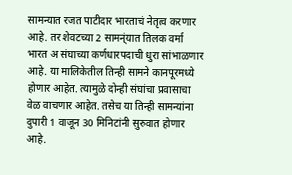सामन्यात रजत पाटीदार भारताचं नेतृत्व करणार आहे. तर शेवटच्या 2 सामन्ंयात तिलक वर्मा भारत अ संघाच्या कर्णधारपदाची धुरा सांभाळणार आहे. या मालिकेतील तिन्ही सामने कानपूरमध्ये होणार आहेत. त्यामुळे दोन्ही संघांचा प्रवासाचा वेळ वाचणार आहेत. तसेच या तिन्ही सामन्यांना दुपारी 1 वाजून 30 मिनिटांनी सुरुवात होणार आहे.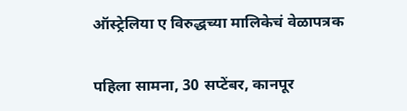ऑस्ट्रेलिया ए विरुद्धच्या मालिकेचं वेळापत्रक

पहिला सामना, 30 सप्टेंबर, कानपूर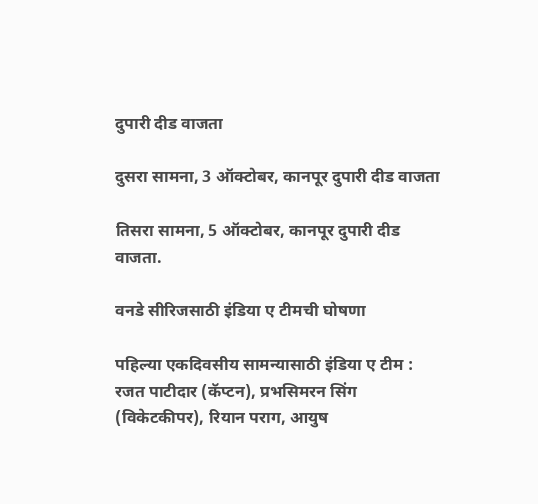दुपारी दीड वाजता

दुसरा सामना, 3 ऑक्टोबर, कानपूर दुपारी दीड वाजता

तिसरा सामना, 5 ऑक्टोबर, कानपूर दुपारी दीड वाजता.

वनडे सीरिजसाठी इंडिया ए टीमची घोषणा

पहिल्या एकदिवसीय सामन्यासाठी इंडिया ए टीम : रजत पाटीदार (कॅप्टन), प्रभसिमरन सिंग (विकेटकीपर), रियान पराग, आयुष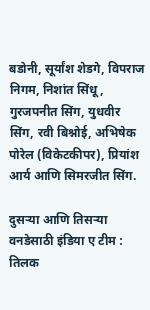बडोनी, सूर्यांश शेडगे, विपराज निगम, निशांत सिंधू, गुरजपनीत सिंग, युधवीर सिंग, रवी बिश्नोई, अभिषेक पोरेल (विकेटकीपर), प्रियांश आर्य आणि सिमरजीत सिंग.

दुसऱ्या आणि तिसऱ्या वनडेसाठी इंडिया ए टीम : तिलक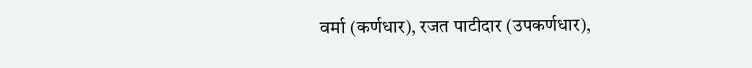वर्मा (कर्णधार), रजत पाटीदार (उपकर्णधार),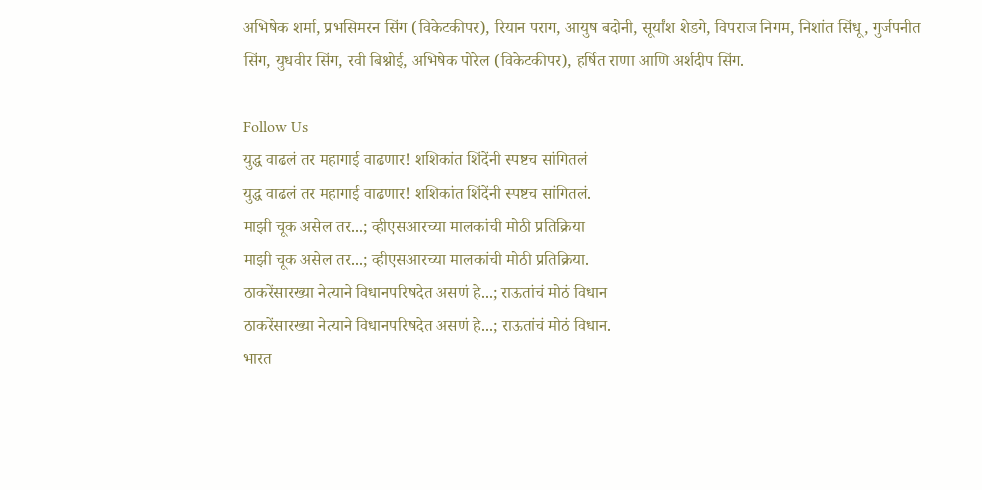अभिषेक शर्मा, प्रभसिमरन सिंग (विकेटकीपर), रियान पराग, आयुष बदोनी, सूर्यांश शेडगे, विपराज निगम, निशांत सिंधू, गुर्जपनीत सिंग, युधवीर सिंग, रवी बिश्नोई, अभिषेक पोरेल (विकेटकीपर), हर्षित राणा आणि अर्शदीप सिंग.

Follow Us
युद्ध वाढलं तर महागाई वाढणार! शशिकांत शिंदेंनी स्पष्टच सांगितलं
युद्ध वाढलं तर महागाई वाढणार! शशिकांत शिंदेंनी स्पष्टच सांगितलं.
माझी चूक असेल तर...; व्हीएसआरच्या मालकांची मोठी प्रतिक्रिया
माझी चूक असेल तर...; व्हीएसआरच्या मालकांची मोठी प्रतिक्रिया.
ठाकरेंसारख्या नेत्याने विधानपरिषदेत असणं हे...; राऊतांचं मोठं विधान
ठाकरेंसारख्या नेत्याने विधानपरिषदेत असणं हे...; राऊतांचं मोठं विधान.
भारत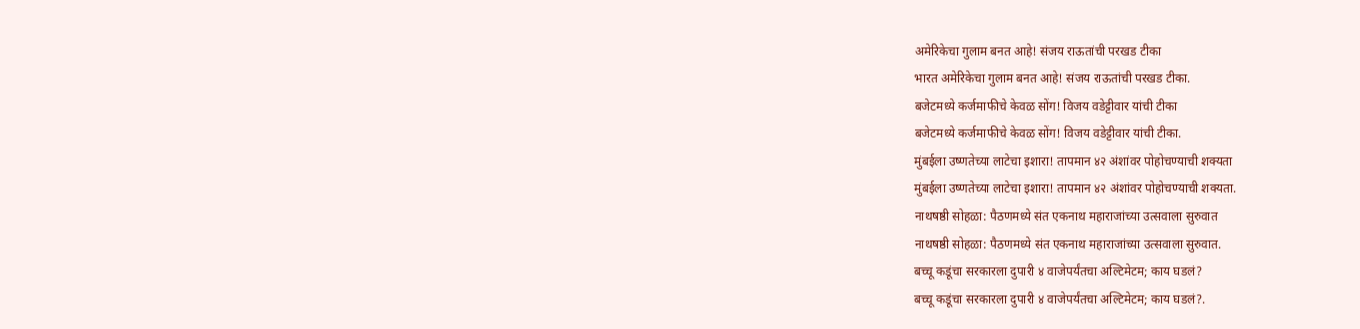अमेरिकेचा गुलाम बनत आहे! संजय राऊतांची परखड टीका
भारत अमेरिकेचा गुलाम बनत आहे! संजय राऊतांची परखड टीका.
बजेटमध्ये कर्जमाफीचे केवळ सोंग! विजय वडेट्टीवार यांची टीका
बजेटमध्ये कर्जमाफीचे केवळ सोंग! विजय वडेट्टीवार यांची टीका.
मुंबईला उष्णतेच्या लाटेचा इशारा! तापमान ४२ अंशांवर पोहोचण्याची शक्यता
मुंबईला उष्णतेच्या लाटेचा इशारा! तापमान ४२ अंशांवर पोहोचण्याची शक्यता.
नाथषष्ठी सोहळा: पैठणमध्ये संत एकनाथ महाराजांच्या उत्सवाला सुरुवात
नाथषष्ठी सोहळा: पैठणमध्ये संत एकनाथ महाराजांच्या उत्सवाला सुरुवात.
बच्चू कडूंचा सरकारला दुपारी ४ वाजेपर्यंतचा अल्टिमेटम; काय घडलं?
बच्चू कडूंचा सरकारला दुपारी ४ वाजेपर्यंतचा अल्टिमेटम; काय घडलं?.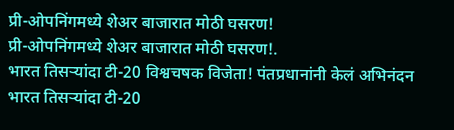प्री-ओपनिंगमध्ये शेअर बाजारात मोठी घसरण!
प्री-ओपनिंगमध्ये शेअर बाजारात मोठी घसरण!.
भारत तिसऱ्यांदा टी-20 विश्वचषक विजेता! पंतप्रधानांनी केलं अभिनंदन
भारत तिसऱ्यांदा टी-20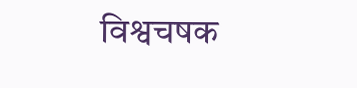विश्वचषक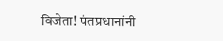विजेता! पंतप्रधानांनी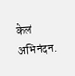केलं अभिनंदन.